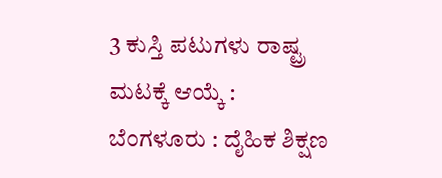3 ಕುಸ್ತಿ ಪಟುಗಳು ರಾಷ್ಟ್ರ ಮಟಕ್ಕೆ ಆಯ್ಕೆ :
ಬೆಂಗಳೂರು : ದೈಹಿಕ ಶಿಕ್ಷಣ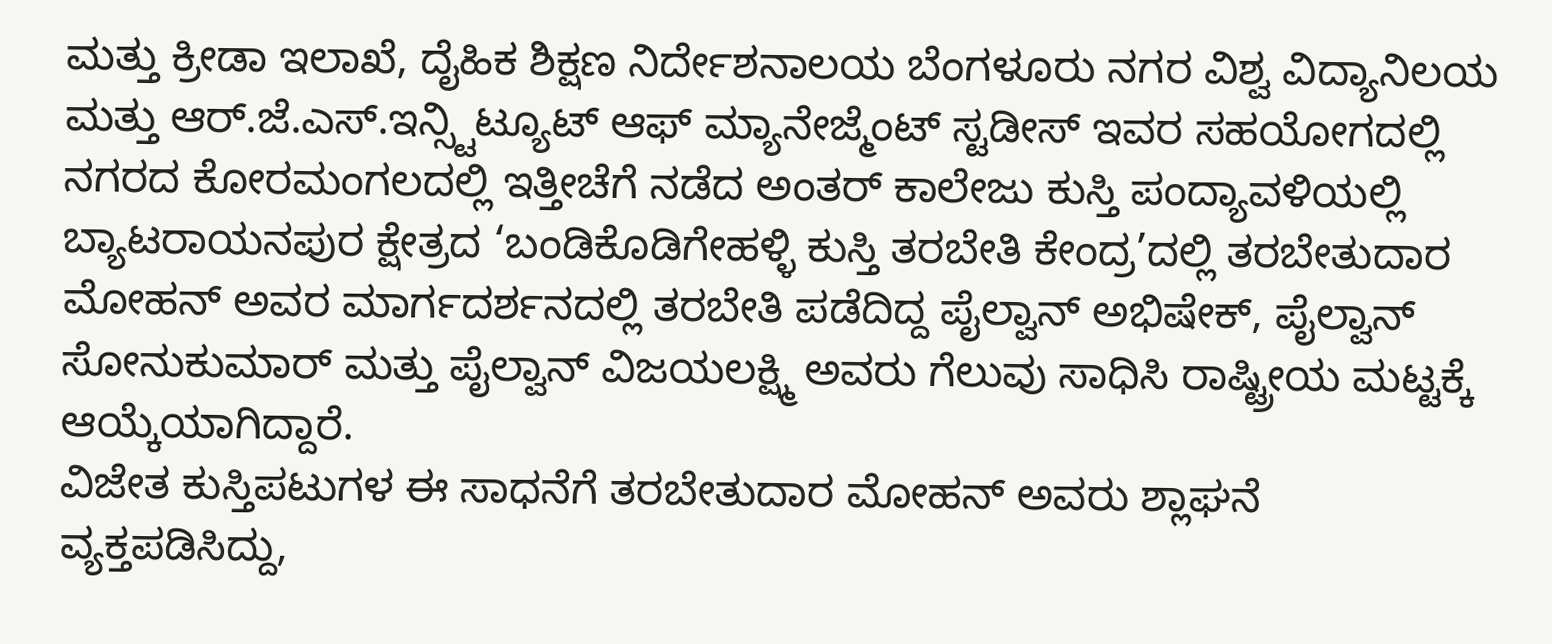ಮತ್ತು ಕ್ರೀಡಾ ಇಲಾಖೆ, ದೈಹಿಕ ಶಿಕ್ಷಣ ನಿರ್ದೇಶನಾಲಯ ಬೆಂಗಳೂರು ನಗರ ವಿಶ್ವ ವಿದ್ಯಾನಿಲಯ ಮತ್ತು ಆರ್.ಜೆ.ಎಸ್.ಇನ್ಸ್ಟಿಟ್ಯೂಟ್ ಆಫ್ ಮ್ಯಾನೇಜ್ಮೆಂಟ್ ಸ್ಟಡೀಸ್ ಇವರ ಸಹಯೋಗದಲ್ಲಿ ನಗರದ ಕೋರಮಂಗಲದಲ್ಲಿ ಇತ್ತೀಚೆಗೆ ನಡೆದ ಅಂತರ್ ಕಾಲೇಜು ಕುಸ್ತಿ ಪಂದ್ಯಾವಳಿಯಲ್ಲಿ ಬ್ಯಾಟರಾಯನಪುರ ಕ್ಷೇತ್ರದ ‘ಬಂಡಿಕೊಡಿಗೇಹಳ್ಳಿ ಕುಸ್ತಿ ತರಬೇತಿ ಕೇಂದ್ರ’ದಲ್ಲಿ ತರಬೇತುದಾರ ಮೋಹನ್ ಅವರ ಮಾರ್ಗದರ್ಶನದಲ್ಲಿ ತರಬೇತಿ ಪಡೆದಿದ್ದ ಪೈಲ್ವಾನ್ ಅಭಿಷೇಕ್, ಪೈಲ್ವಾನ್ ಸೋನುಕುಮಾರ್ ಮತ್ತು ಪೈಲ್ವಾನ್ ವಿಜಯಲಕ್ಷ್ಮಿ ಅವರು ಗೆಲುವು ಸಾಧಿಸಿ ರಾಷ್ಟ್ರೀಯ ಮಟ್ಟಕ್ಕೆ ಆಯ್ಕೆಯಾಗಿದ್ದಾರೆ.
ವಿಜೇತ ಕುಸ್ತಿಪಟುಗಳ ಈ ಸಾಧನೆಗೆ ತರಬೇತುದಾರ ಮೋಹನ್ ಅವರು ಶ್ಲಾಘನೆ ವ್ಯಕ್ತಪಡಿಸಿದ್ದು,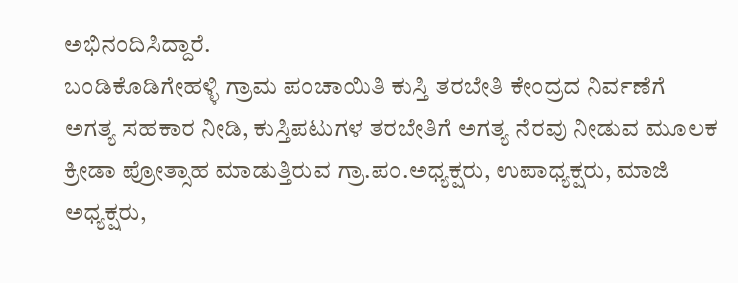ಅಭಿನಂದಿಸಿದ್ದಾರೆ.
ಬಂಡಿಕೊಡಿಗೇಹಳ್ಳಿ ಗ್ರಾಮ ಪಂಚಾಯಿತಿ ಕುಸ್ತಿ ತರಬೇತಿ ಕೇಂದ್ರದ ನಿರ್ವಣೆಗೆ ಅಗತ್ಯ ಸಹಕಾರ ನೀಡಿ, ಕುಸ್ತಿಪಟುಗಳ ತರಬೇತಿಗೆ ಅಗತ್ಯ ನೆರವು ನೀಡುವ ಮೂಲಕ ಕ್ರೀಡಾ ಪ್ರೋತ್ಸಾಹ ಮಾಡುತ್ತಿರುವ ಗ್ರಾ.ಪಂ.ಅಧ್ಯಕ್ಷರು, ಉಪಾಧ್ಯಕ್ಷರು, ಮಾಜಿ ಅಧ್ಯಕ್ಷರು,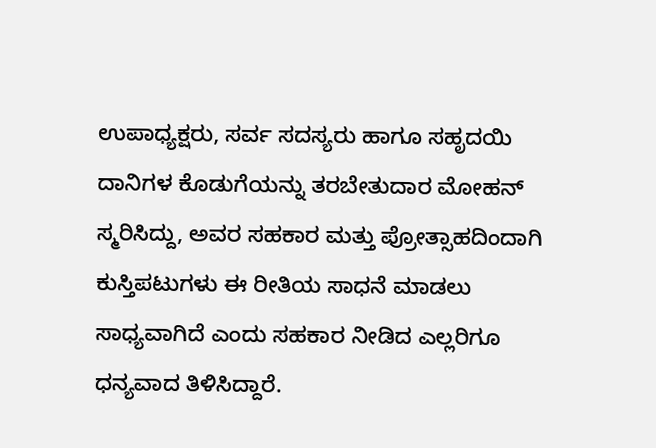ಉಪಾಧ್ಯಕ್ಷರು, ಸರ್ವ ಸದಸ್ಯರು ಹಾಗೂ ಸಹೃದಯಿ ದಾನಿಗಳ ಕೊಡುಗೆಯನ್ನು ತರಬೇತುದಾರ ಮೋಹನ್ ಸ್ಮರಿಸಿದ್ದು, ಅವರ ಸಹಕಾರ ಮತ್ತು ಪ್ರೋತ್ಸಾಹದಿಂದಾಗಿ ಕುಸ್ತಿಪಟುಗಳು ಈ ರೀತಿಯ ಸಾಧನೆ ಮಾಡಲು ಸಾಧ್ಯವಾಗಿದೆ ಎಂದು ಸಹಕಾರ ನೀಡಿದ ಎಲ್ಲರಿಗೂ ಧನ್ಯವಾದ ತಿಳಿಸಿದ್ದಾರೆ.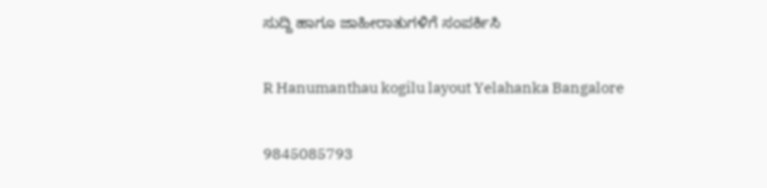ಸುದ್ದಿ ಹಾಗೂ ಜಾಹೀರಾತುಗಳಿಗೆ ಸಂಪರ್ಕಿಸಿ

R Hanumanthau kogilu layout Yelahanka Bangalore

9845085793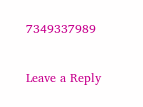7349337989

Leave a Reply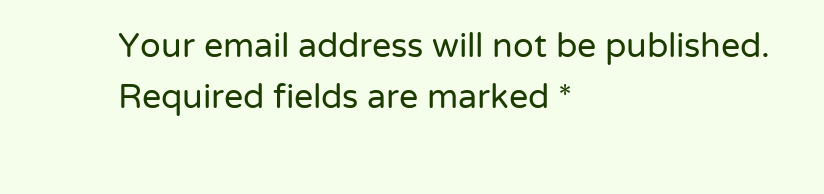Your email address will not be published. Required fields are marked *